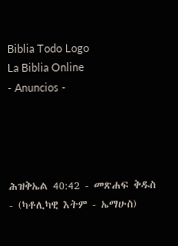Biblia Todo Logo
La Biblia Online
- Anuncios -




ሕዝቅኤል 40:42 - መጽሐፍ ቅዱስ - (ካቶሊካዊ እትም - ኤማሁስ)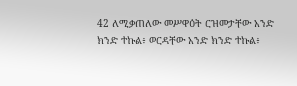42 ለሚቃጠለው መሥዋዕት ርዝመታቸው አንድ ክንድ ተኩል፥ ወርዳቸው አንድ ክንድ ተኩል፥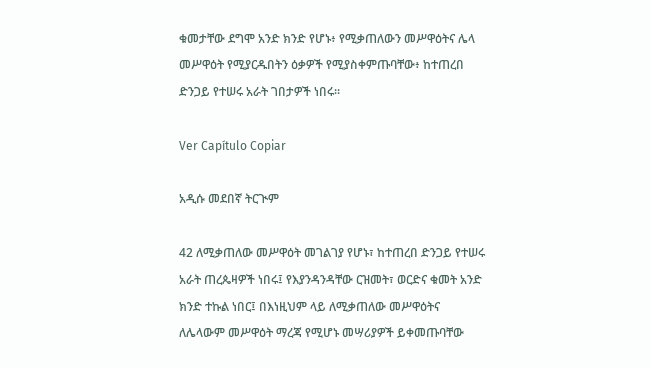ቁመታቸው ደግሞ አንድ ክንድ የሆኑ፥ የሚቃጠለውን መሥዋዕትና ሌላ መሥዋዕት የሚያርዱበትን ዕቃዎች የሚያስቀምጡባቸው፥ ከተጠረበ ድንጋይ የተሠሩ አራት ገበታዎች ነበሩ።

Ver Capítulo Copiar

አዲሱ መደበኛ ትርጒም

42 ለሚቃጠለው መሥዋዕት መገልገያ የሆኑ፣ ከተጠረበ ድንጋይ የተሠሩ አራት ጠረጴዛዎች ነበሩ፤ የእያንዳንዳቸው ርዝመት፣ ወርድና ቁመት አንድ ክንድ ተኩል ነበር፤ በእነዚህም ላይ ለሚቃጠለው መሥዋዕትና ለሌላውም መሥዋዕት ማረጃ የሚሆኑ መሣሪያዎች ይቀመጡባቸው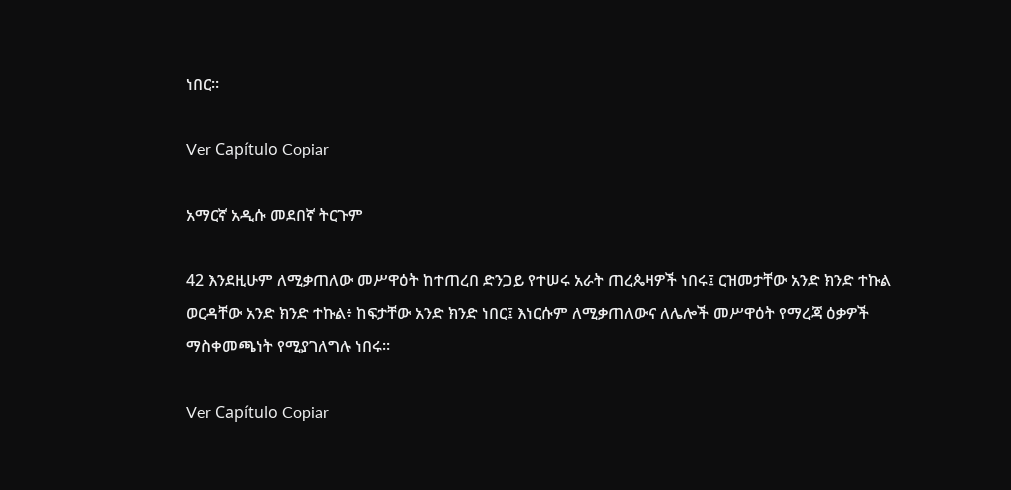ነበር።

Ver Capítulo Copiar

አማርኛ አዲሱ መደበኛ ትርጉም

42 እንደዚሁም ለሚቃጠለው መሥዋዕት ከተጠረበ ድንጋይ የተሠሩ አራት ጠረጴዛዎች ነበሩ፤ ርዝመታቸው አንድ ክንድ ተኩል ወርዳቸው አንድ ክንድ ተኩል፥ ከፍታቸው አንድ ክንድ ነበር፤ እነርሱም ለሚቃጠለውና ለሌሎች መሥዋዕት የማረጃ ዕቃዎች ማስቀመጫነት የሚያገለግሉ ነበሩ።

Ver Capítulo Copiar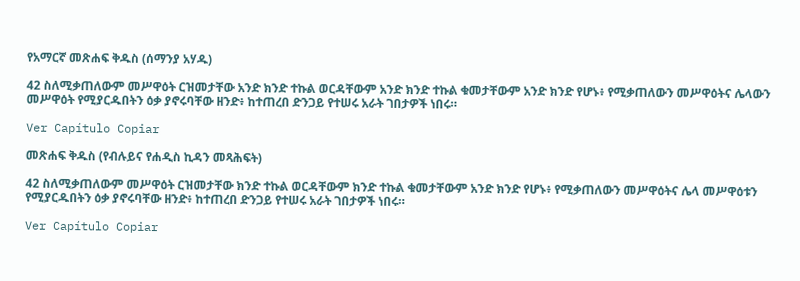የአማርኛ መጽሐፍ ቅዱስ (ሰማንያ አሃዱ)

42 ስለሚቃጠለውም መሥዋዕት ርዝመታቸው አንድ ክንድ ተኩል ወርዳቸውም አንድ ክንድ ተኩል ቁመታቸውም አንድ ክንድ የሆኑ፥ የሚቃጠለውን መሥዋዕትና ሌላውን መሥዋዕት የሚያርዱበትን ዕቃ ያኖሩባቸው ዘንድ፥ ከተጠረበ ድንጋይ የተሠሩ አራት ገበታዎች ነበሩ።

Ver Capítulo Copiar

መጽሐፍ ቅዱስ (የብሉይና የሐዲስ ኪዳን መጻሕፍት)

42 ስለሚቃጠለውም መሥዋዕት ርዝመታቸው ክንድ ተኩል ወርዳቸውም ክንድ ተኩል ቁመታቸውም አንድ ክንድ የሆኑ፥ የሚቃጠለውን መሥዋዕትና ሌላ መሥዋዕቱን የሚያርዱበትን ዕቃ ያኖሩባቸው ዘንድ፥ ከተጠረበ ድንጋይ የተሠሩ አራት ገበታዎች ነበሩ።

Ver Capítulo Copiar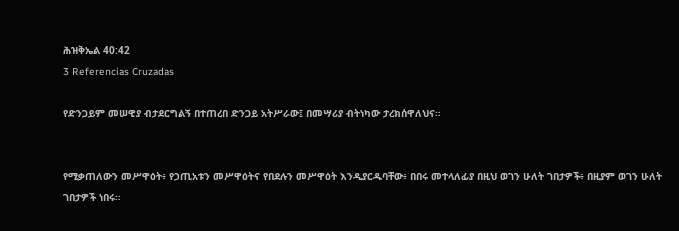ሕዝቅኤል 40:42
3 Referencias Cruzadas

የድንጋይም መሠዊያ ብታደርግልኝ በተጠረበ ድንጋይ አትሥራው፤ በመሣሪያ ብትነካው ታረክሰዋለህና።


የሚቃጠለውን መሥዋዕት፥ የኃጢአቱን መሥዋዕትና የበደሉን መሥዋዕት እንዲያርዱባቸው፥ በበሩ መተላለፊያ በዚህ ወገን ሁለት ገበታዎች፥ በዚያም ወገን ሁለት ገበታዎች ነበሩ።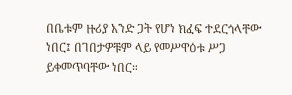በቤቱም ዙሪያ አንድ ጋት የሆነ ክፈፍ ተደርጎላቸው ነበር፤ በገበታዎቹም ላይ የመሥዋዕቱ ሥጋ ይቀመጥባቸው ነበር።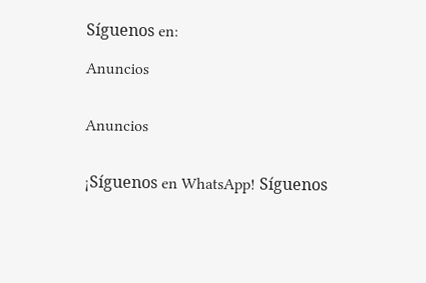Síguenos en:

Anuncios


Anuncios


¡Síguenos en WhatsApp! Síguenos